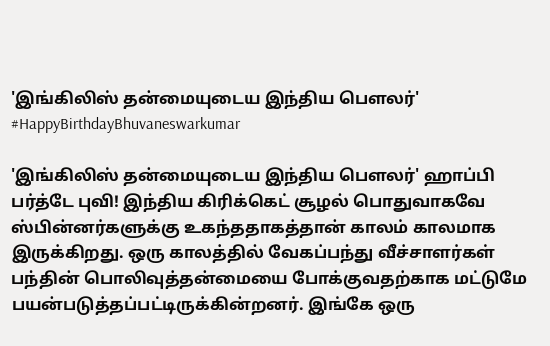'இங்கிலிஸ் தன்மையுடைய இந்திய பௌலர்' #HappyBirthdayBhuvaneswarkumar

'இங்கிலிஸ் தன்மையுடைய இந்திய பௌலர்' ஹாப்பி பர்த்டே புவி! இந்திய கிரிக்கெட் சூழல் பொதுவாகவே ஸ்பின்னர்களுக்கு உகந்ததாகத்தான் காலம் காலமாக இருக்கிறது. ஒரு காலத்தில் வேகப்பந்து வீச்சாளர்கள் பந்தின் பொலிவுத்தன்மையை போக்குவதற்காக மட்டுமே பயன்படுத்தப்பட்டிருக்கின்றனர். இங்கே ஒரு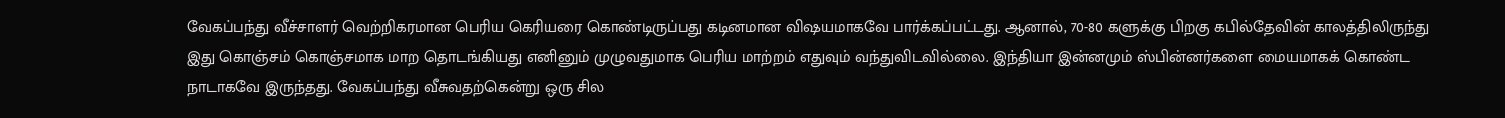வேகப்பந்து வீச்சாளர் வெற்றிகரமான பெரிய கெரியரை கொண்டிருப்பது கடினமான விஷயமாகவே பார்க்கப்பட்டது. ஆனால், 70-80 களுக்கு பிறகு கபில்தேவின் காலத்திலிருந்து இது கொஞ்சம் கொஞ்சமாக மாற தொடங்கியது எனினும் முழுவதுமாக பெரிய மாற்றம் எதுவும் வந்துவிடவில்லை. இந்தியா இன்னமும் ஸ்பின்னர்களை மையமாகக் கொண்ட நாடாகவே இருந்தது. வேகப்பந்து வீசுவதற்கென்று ஒரு சில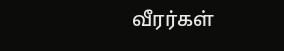வீரர்கள்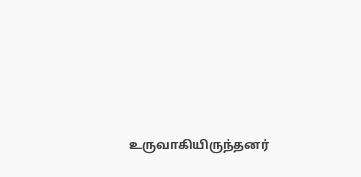உருவாகியிருந்தனர்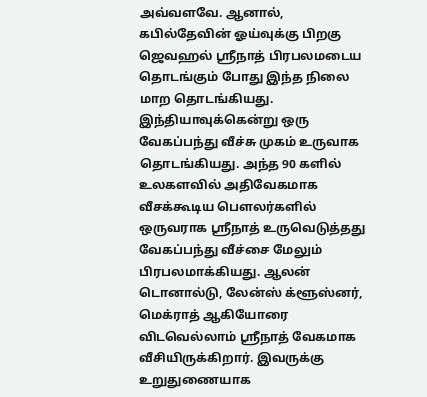அவ்வளவே. ஆனால், கபில்தேவின் ஓய்வுக்கு பிறகு ஜெவஹல் ஸ்ரீநாத் பிரபலமடைய தொடங்கும் போது இந்த நிலை மாற தொடங்கியது. இந்தியாவுக்கென்று ஒரு வேகப்பந்து வீச்சு முகம் உருவாக தொடங்கியது. அந்த 90 களில் உலகளவில் அதிவேகமாக வீசக்கூடிய பௌலர்களில் ஒருவராக ஸ்ரீநாத் உருவெடுத்தது வேகப்பந்து வீச்சை மேலும் பிரபலமாக்கியது. ஆலன் டொனால்டு, லேன்ஸ் க்ளூஸ்னர், மெக்ராத் ஆகியோரை விடவெல்லாம் ஸ்ரீநாத் வேகமாக வீசியிருக்கிறார். இவருக்கு உறுதுணையாக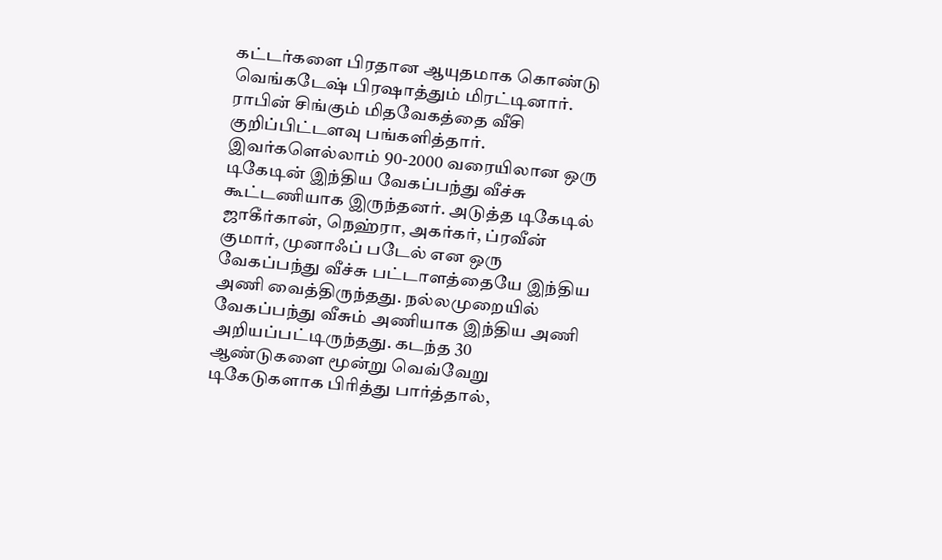கட்டர்களை பிரதான ஆயுதமாக கொண்டு வெங்கடேஷ் பிரஷாத்தும் மிரட்டினார். ராபின் சிங்கும் மிதவேகத்தை வீசி குறிப்பிட்டளவு பங்களித்தார். இவர்களெல்லாம் 90-2000 வரையிலான ஒரு டிகேடின் இந்திய வேகப்பந்து வீச்சு கூட்டணியாக இருந்தனர். அடுத்த டிகேடில் ஜாகீர்கான், நெஹ்ரா, அகர்கர், ப்ரவீன் குமார், முனாஃப் படேல் என ஒரு வேகப்பந்து வீச்சு பட்டாளத்தையே இந்திய அணி வைத்திருந்தது. நல்லமுறையில் வேகப்பந்து வீசும் அணியாக இந்திய அணி அறியப்பட்டிருந்தது. கடந்த 30 ஆண்டுகளை மூன்று வெவ்வேறு டிகேடுகளாக பிரித்து பார்த்தால்,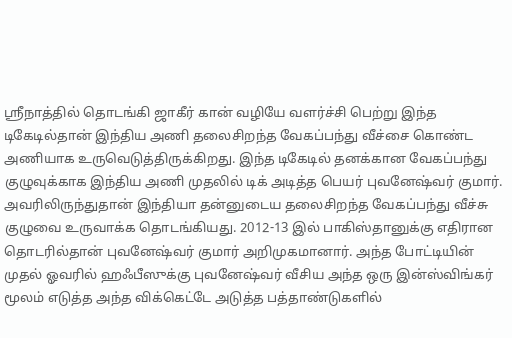ஸ்ரீநாத்தில் தொடங்கி ஜாகீர் கான் வழியே வளர்ச்சி பெற்று இந்த டிகேடில்தான் இந்திய அணி தலைசிறந்த வேகப்பந்து வீச்சை கொண்ட அணியாக உருவெடுத்திருக்கிறது. இந்த டிகேடில் தனக்கான வேகப்பந்து குழுவுக்காக இந்திய அணி முதலில் டிக் அடித்த பெயர் புவனேஷ்வர் குமார். அவரிலிருந்துதான் இந்தியா தன்னுடைய தலைசிறந்த வேகப்பந்து வீச்சு குழுவை உருவாக்க தொடங்கியது. 2012-13 இல் பாகிஸ்தானுக்கு எதிரான தொடரில்தான் புவனேஷ்வர் குமார் அறிமுகமானார். அந்த போட்டியின் முதல் ஓவரில் ஹஃபீஸுக்கு புவனேஷ்வர் வீசிய அந்த ஒரு இன்ஸ்விங்கர் மூலம் எடுத்த அந்த விக்கெட்டே அடுத்த பத்தாண்டுகளில்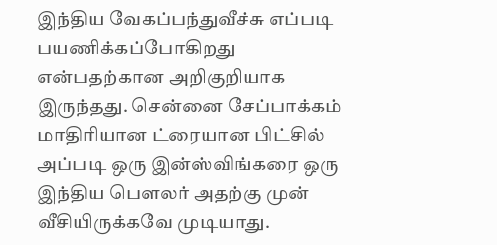இந்திய வேகப்பந்துவீச்சு எப்படி பயணிக்கப்போகிறது என்பதற்கான அறிகுறியாக இருந்தது. சென்னை சேப்பாக்கம் மாதிரியான ட்ரையான பிட்சில் அப்படி ஒரு இன்ஸ்விங்கரை ஒரு இந்திய பௌலர் அதற்கு முன் வீசியிருக்கவே முடியாது.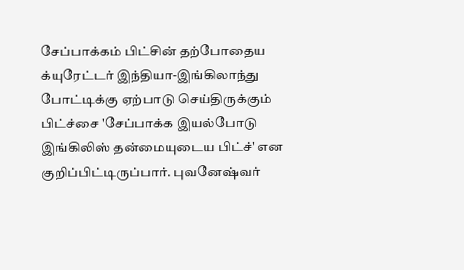சேப்பாக்கம் பிட்சின் தற்போதைய க்யுரேட்டர் இந்தியா-இங்கிலாந்து போட்டிக்கு ஏற்பாடு செய்திருக்கும் பிட்ச்சை 'சேப்பாக்க இயல்போடு இங்கிலிஸ் தன்மையுடைய பிட்ச்' என குறிப்பிட்டிருப்பார். புவனேஷ்வர்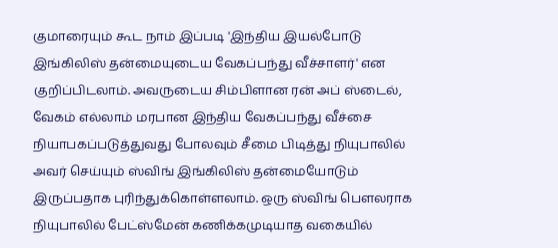குமாரையும் கூட நாம் இப்படி 'இந்திய இயல்போடு இங்கிலிஸ் தன்மையுடைய வேகப்பந்து வீச்சாளர்' என குறிப்பிடலாம். அவருடைய சிம்பிளான ரன் அப் ஸ்டைல், வேகம் எல்லாம் மரபான இந்திய வேகப்பந்து வீச்சை நியாபகப்படுத்துவது போலவும் சீமை பிடித்து நியுபாலில் அவர் செய்யும் ஸ்விங் இங்கிலிஸ் தன்மையோடும் இருப்பதாக புரிந்துக்கொள்ளலாம். ஒரு ஸ்விங் பௌலராக நியுபாலில் பேட்ஸ்மேன் கணிக்கமுடியாத வகையில்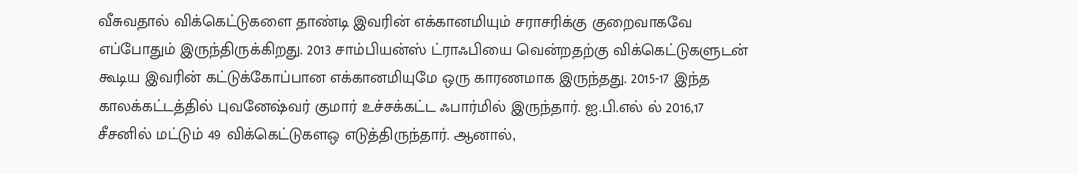வீசுவதால் விக்கெட்டுகளை தாண்டி இவரின் எக்கானமியும் சராசரிக்கு குறைவாகவே எப்போதும் இருந்திருக்கிறது. 2013 சாம்பியன்ஸ் ட்ராஃபியை வென்றதற்கு விக்கெட்டுகளுடன் கூடிய இவரின் கட்டுக்கோப்பான எக்கானமியுமே ஒரு காரணமாக இருந்தது. 2015-17 இந்த காலக்கட்டத்தில் புவனேஷ்வர் குமார் உச்சக்கட்ட ஃபார்மில் இருந்தார். ஐ.பி.எல் ல் 2016,17 சீசனில் மட்டும் 49 விக்கெட்டுகளஒ எடுத்திருந்தார். ஆனால்,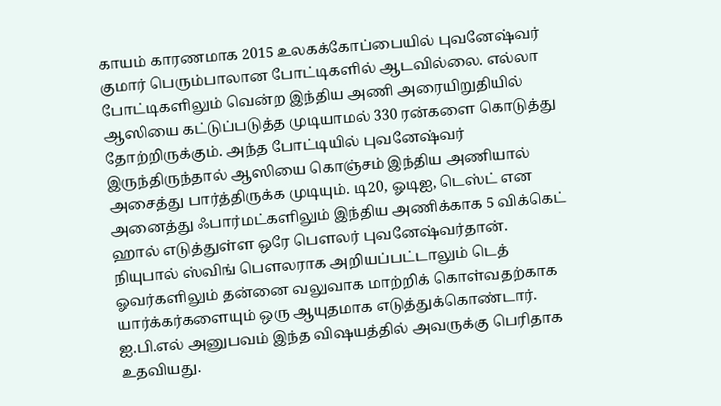காயம் காரணமாக 2015 உலகக்கோப்பையில் புவனேஷ்வர் குமார் பெரும்பாலான போட்டிகளில் ஆடவில்லை. எல்லா போட்டிகளிலும் வென்ற இந்திய அணி அரையிறுதியில் ஆஸியை கட்டுப்படுத்த முடியாமல் 330 ரன்களை கொடுத்து தோற்றிருக்கும். அந்த போட்டியில் புவனேஷ்வர் இருந்திருந்தால் ஆஸியை கொஞ்சம் இந்திய அணியால் அசைத்து பார்த்திருக்க முடியும். டி20, ஓடிஐ, டெஸ்ட் என அனைத்து ஃபார்மட்களிலும் இந்திய அணிக்காக 5 விக்கெட் ஹால் எடுத்துள்ள ஒரே பௌலர் புவனேஷ்வர்தான். நியுபால் ஸ்விங் பௌலராக அறியப்பட்டாலும் டெத் ஓவர்களிலும் தன்னை வலுவாக மாற்றிக் கொள்வதற்காக யார்க்கர்களையும் ஒரு ஆயுதமாக எடுத்துக்கொண்டார். ஐ.பி.எல் அனுபவம் இந்த விஷயத்தில் அவருக்கு பெரிதாக உதவியது.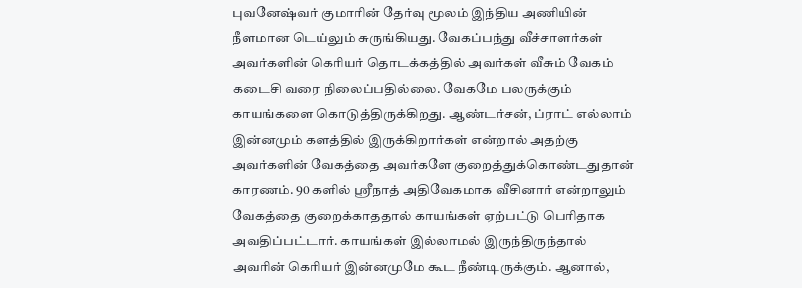புவனேஷ்வர் குமாரின் தேர்வு மூலம் இந்திய அணியின் நீளமான டெய்லும் சுருங்கியது. வேகப்பந்து வீச்சாளர்கள் அவர்களின் கெரியர் தொடக்கத்தில் அவர்கள் வீசும் வேகம் கடைசி வரை நிலைப்பதில்லை. வேகமே பலருக்கும் காயங்களை கொடுத்திருக்கிறது. ஆண்டர்சன், ப்ராட் எல்லாம் இன்னமும் களத்தில் இருக்கிறார்கள் என்றால் அதற்கு அவர்களின் வேகத்தை அவர்களே குறைத்துக்கொண்டதுதான் காரணம். 90 களில் ஸ்ரீநாத் அதிவேகமாக வீசினார் என்றாலும் வேகத்தை குறைக்காததால் காயங்கள் ஏற்பட்டு பெரிதாக அவதிப்பட்டார். காயங்கள் இல்லாமல் இருந்திருந்தால் அவரின் கெரியர் இன்னமுமே கூட நீண்டிருக்கும். ஆனால்,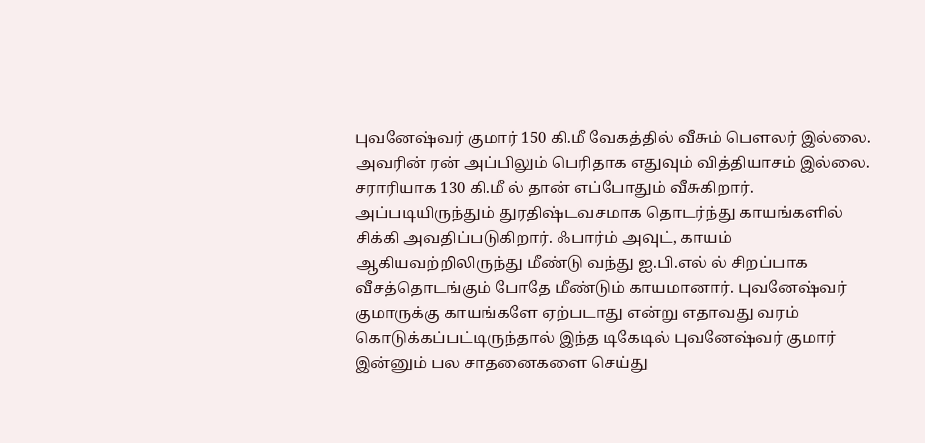புவனேஷ்வர் குமார் 150 கி.மீ வேகத்தில் வீசும் பௌலர் இல்லை. அவரின் ரன் அப்பிலும் பெரிதாக எதுவும் வித்தியாசம் இல்லை. சராரியாக 130 கி.மீ ல் தான் எப்போதும் வீசுகிறார். அப்படியிருந்தும் துரதிஷ்டவசமாக தொடர்ந்து காயங்களில் சிக்கி அவதிப்படுகிறார். ஃபார்ம் அவுட், காயம் ஆகியவற்றிலிருந்து மீண்டு வந்து ஐ.பி.எல் ல் சிறப்பாக வீசத்தொடங்கும் போதே மீண்டும் காயமானார். புவனேஷ்வர் குமாருக்கு காயங்களே ஏற்படாது என்று எதாவது வரம் கொடுக்கப்பட்டிருந்தால் இந்த டிகேடில் புவனேஷ்வர் குமார் இன்னும் பல சாதனைகளை செய்து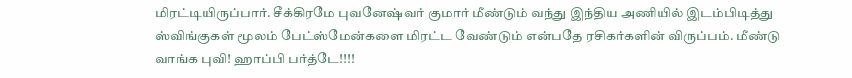மிரட்டியிருப்பார். சீக்கிரமே புவனேஷ்வர் குமார் மீண்டும் வந்து இந்திய அணியில் இடம்பிடித்து ஸ்விங்குகள் மூலம் பேட்ஸ்மேன்களை மிரட்ட வேண்டும் என்பதே ரசிகர்களின் விருப்பம். மீண்டு வாங்க புவி! ஹாப்பி பர்த்டே!!!!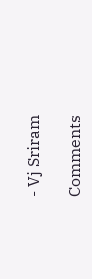- Vj Sriram

Comments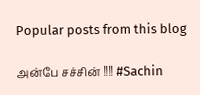Popular posts from this blog

அன்பே சச்சின் !!!! #Sachin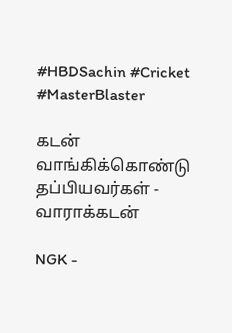#HBDSachin #Cricket #MasterBlaster

கடன் வாங்கிக்கொண்டு தப்பியவர்கள் - வாராக்கடன்

NGK -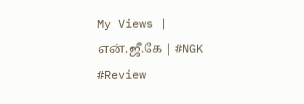My Views | என்.ஜீ.கே | #NGK #Review